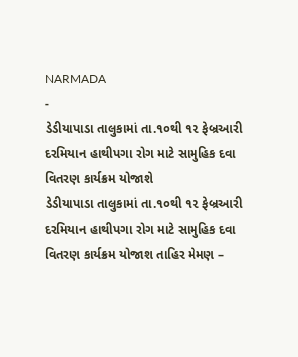NARMADA
-
ડેડીયાપાડા તાલુકામાં તા.૧૦થી ૧૨ ફેબ્રઆરી દરમિયાન હાથીપગા રોગ માટે સામુહિક દવા વિતરણ કાર્યક્રમ યોજાશે
ડેડીયાપાડા તાલુકામાં તા.૧૦થી ૧૨ ફેબ્રઆરી દરમિયાન હાથીપગા રોગ માટે સામુહિક દવા વિતરણ કાર્યક્રમ યોજાશ તાહિર મેમણ –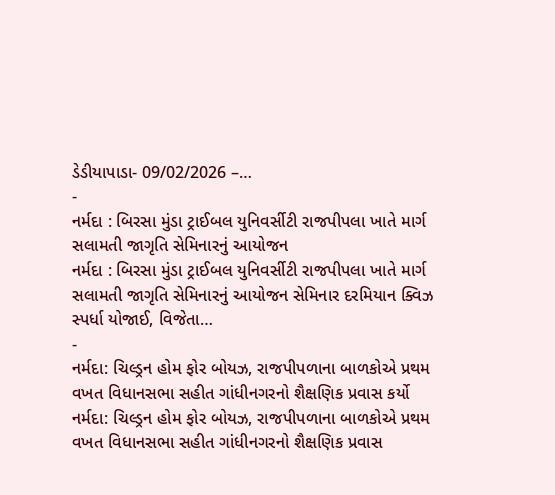ડેડીયાપાડા- 09/02/2026 –…
-
નર્મદા : બિરસા મુંડા ટ્રાઈબલ યુનિવર્સીટી રાજપીપલા ખાતે માર્ગ સલામતી જાગૃતિ સેમિનારનું આયોજન
નર્મદા : બિરસા મુંડા ટ્રાઈબલ યુનિવર્સીટી રાજપીપલા ખાતે માર્ગ સલામતી જાગૃતિ સેમિનારનું આયોજન સેમિનાર દરમિયાન ક્વિઝ સ્પર્ધા યોજાઈ, વિજેતા…
-
નર્મદા: ચિલ્ડ્રન હોમ ફોર બોયઝ, રાજપીપળાના બાળકોએ પ્રથમ વખત વિધાનસભા સહીત ગાંધીનગરનો શૈક્ષણિક પ્રવાસ કર્યો
નર્મદા: ચિલ્ડ્રન હોમ ફોર બોયઝ, રાજપીપળાના બાળકોએ પ્રથમ વખત વિધાનસભા સહીત ગાંધીનગરનો શૈક્ષણિક પ્રવાસ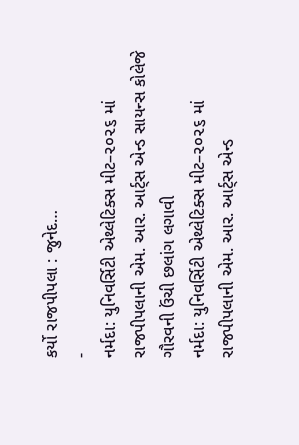કર્યો રાજપીપલા : જુનેદ…
-
નર્મદા: યુનિવર્સિટી એથ્લેટિક્સ મીટ–૨૦૨૬ માં રાજપીપલાની એમ. આર. આર્ટ્સ એન્ડ સાયન્સ કોલેજે ગૌરવની ઉંચી છલાંગ લગાવી
નર્મદા: યુનિવર્સિટી એથ્લેટિક્સ મીટ–૨૦૨૬ માં રાજપીપલાની એમ. આર. આર્ટ્સ એન્ડ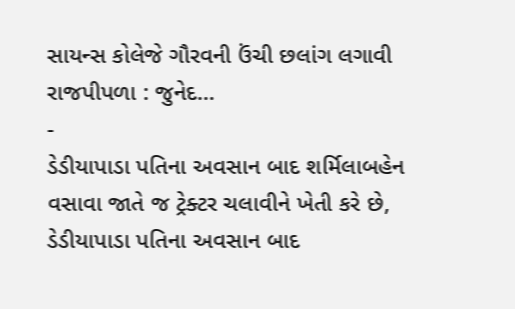સાયન્સ કોલેજે ગૌરવની ઉંચી છલાંગ લગાવી રાજપીપળા : જુનેદ…
-
ડેડીયાપાડા પતિના અવસાન બાદ શર્મિલાબહેન વસાવા જાતે જ ટ્રેક્ટર ચલાવીને ખેતી કરે છે,
ડેડીયાપાડા પતિના અવસાન બાદ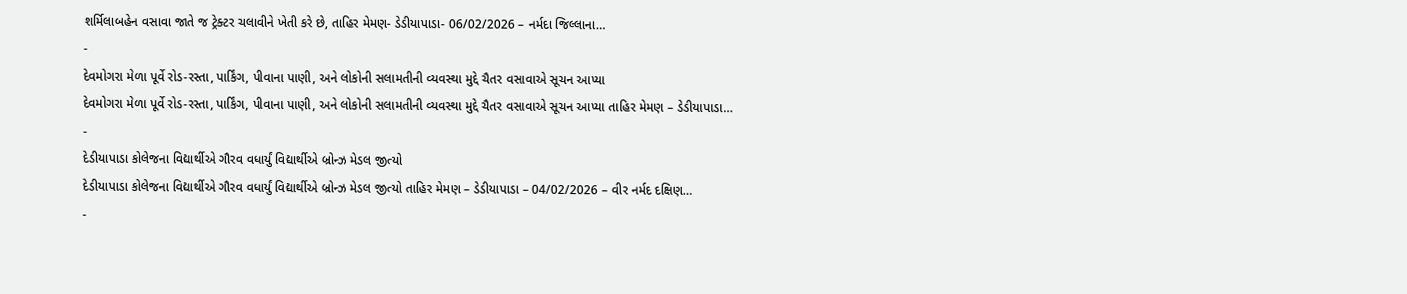શર્મિલાબહેન વસાવા જાતે જ ટ્રેક્ટર ચલાવીને ખેતી કરે છે, તાહિર મેમણ- ડેડીયાપાડા- 06/02/2026 – નર્મદા જિલ્લાના…
-
દેવમોગરા મેળા પૂર્વે રોડ-રસ્તા, પાર્કિંગ, પીવાના પાણી, અને લોકોની સલામતીની વ્યવસ્થા મુદ્દે ચૈતર વસાવાએ સૂચન આપ્યા
દેવમોગરા મેળા પૂર્વે રોડ-રસ્તા, પાર્કિંગ, પીવાના પાણી, અને લોકોની સલામતીની વ્યવસ્થા મુદ્દે ચૈતર વસાવાએ સૂચન આપ્યા તાહિર મેમણ – ડેડીયાપાડા…
-
દેડીયાપાડા કોલેજના વિદ્યાર્થીએ ગૌરવ વધાર્યું વિદ્યાર્થીએ બ્રોન્ઝ મેડલ જીત્યો
દેડીયાપાડા કોલેજના વિદ્યાર્થીએ ગૌરવ વધાર્યું વિદ્યાર્થીએ બ્રોન્ઝ મેડલ જીત્યો તાહિર મેમણ – ડેડીયાપાડા – 04/02/2026 – વીર નર્મદ દક્ષિણ…
-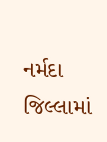નર્મદા જિલ્લામાં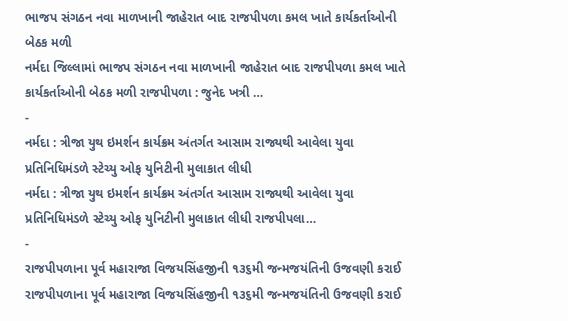ભાજપ સંગઠન નવા માળખાની જાહેરાત બાદ રાજપીપળા કમલ ખાતે કાર્યકર્તાઓની બેઠક મળી
નર્મદા જિલ્લામાં ભાજપ સંગઠન નવા માળખાની જાહેરાત બાદ રાજપીપળા કમલ ખાતે કાર્યકર્તાઓની બેઠક મળી રાજપીપળા : જુનેદ ખત્રી …
-
નર્મદા : ત્રીજા યુથ ઇમર્શન કાર્યક્રમ અંતર્ગત આસામ રાજ્યથી આવેલા યુવા પ્રતિનિધિમંડળે સ્ટેચ્યુ ઓફ યુનિટીની મુલાકાત લીધી
નર્મદા : ત્રીજા યુથ ઇમર્શન કાર્યક્રમ અંતર્ગત આસામ રાજ્યથી આવેલા યુવા પ્રતિનિધિમંડળે સ્ટેચ્યુ ઓફ યુનિટીની મુલાકાત લીધી રાજપીપલા…
-
રાજપીપળાના પૂર્વ મહારાજા વિજયસિંહજીની ૧૩૬મી જન્મજયંતિની ઉજવણી કરાઈ
રાજપીપળાના પૂર્વ મહારાજા વિજયસિંહજીની ૧૩૬મી જન્મજયંતિની ઉજવણી કરાઈ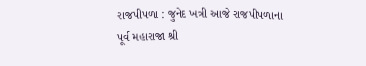રાજપીપળા : જુનેદ ખત્રી આજે રાજપીપળાના પૂર્વ મહારાજા શ્રી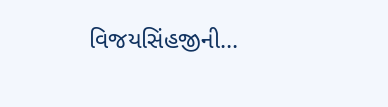વિજયસિંહજીની…